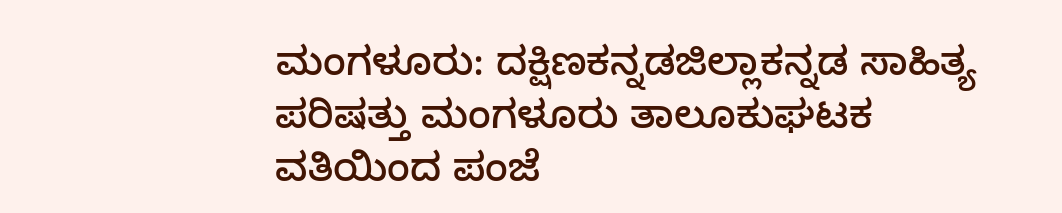ಮಂಗಳೂರು: ದಕ್ಷಿಣಕನ್ನಡಜಿಲ್ಲಾಕನ್ನಡ ಸಾಹಿತ್ಯ ಪರಿಷತ್ತು ಮಂಗಳೂರು ತಾಲೂಕುಘಟಕ ವತಿಯಿಂದ ಪಂಜೆ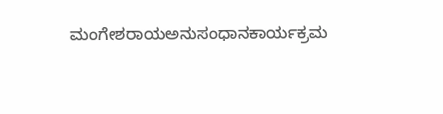ಮಂಗೇಶರಾಯಅನುಸಂಧಾನಕಾರ್ಯಕ್ರಮ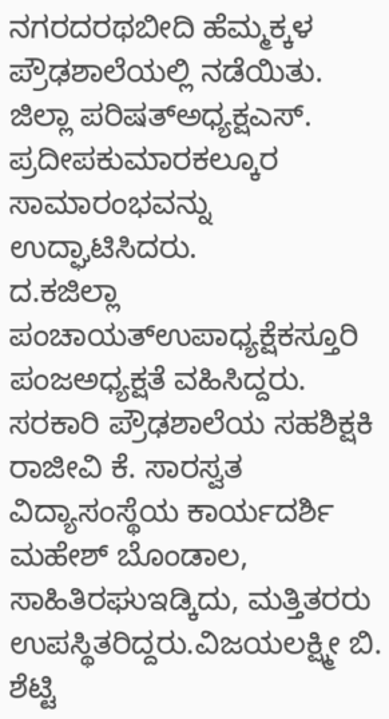ನಗರದರಥಬೀದಿ ಹೆಮ್ಮಕ್ಕಳ ಪ್ರೌಢಶಾಲೆಯಲ್ಲಿ ನಡೆಯಿತು. ಜಿಲ್ಲಾ ಪರಿಷತ್ಅಧ್ಯಕ್ಷಎಸ್. ಪ್ರದೀಪಕುಮಾರಕಲ್ಕೂರ ಸಾಮಾರಂಭವನ್ನು ಉದ್ಘಾಟಿಸಿದರು.
ದ.ಕಜಿಲ್ಲಾ ಪಂಚಾಯತ್ಉಪಾಧ್ಯಕ್ಷೆಕಸ್ತೂರಿ ಪಂಜಅಧ್ಯಕ್ಷತೆ ವಹಿಸಿದ್ದರು. ಸರಕಾರಿ ಪ್ರೌಢಶಾಲೆಯ ಸಹಶಿಕ್ಷಕಿ ರಾಜೀವಿ ಕೆ. ಸಾರಸ್ವತ ವಿದ್ಯಾಸಂಸ್ಥೆಯ ಕಾರ್ಯದರ್ಶಿ ಮಹೇಶ್ ಬೊಂಡಾಲ, ಸಾಹಿತಿರಘುಇಡ್ಕಿದು, ಮತ್ತಿತರರು ಉಪಸ್ಥಿತರಿದ್ದರು.ವಿಜಯಲಕ್ಷ್ಮೀ ಬಿ. ಶೆಟ್ಟಿ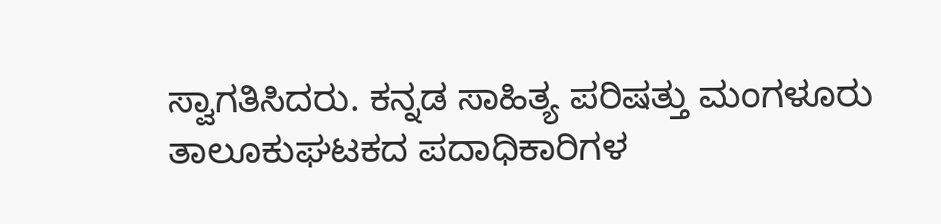ಸ್ವಾಗತಿಸಿದರು. ಕನ್ನಡ ಸಾಹಿತ್ಯ ಪರಿಷತ್ತು ಮಂಗಳೂರು ತಾಲೂಕುಘಟಕದ ಪದಾಧಿಕಾರಿಗಳ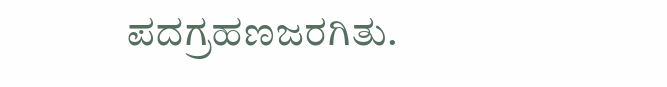ಪದಗ್ರಹಣಜರಗಿತು.